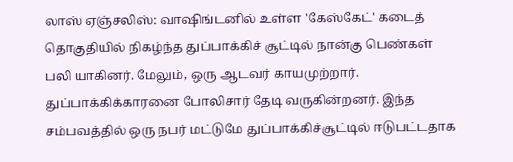லாஸ் ஏஞ்சலிஸ்: வாஷிங்டனில் உள்ள 'கேஸ்கேட்' கடைத் தொகுதியில் நிகழ்ந்த துப்பாக்கிச் சூட்டில் நான்கு பெண்கள் பலி யாகினர். மேலும், ஒரு ஆடவர் காயமுற்றார். துப்பாக்கிக்காரனை போலிசார் தேடி வருகின்றனர். இந்த சம்பவத்தில் ஒரு நபர் மட்டுமே துப்பாக்கிச்சூட்டில் ஈடுபட்டதாக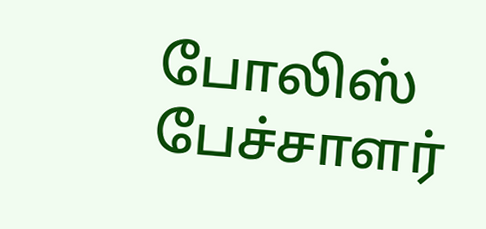போலிஸ் பேச்சாளர்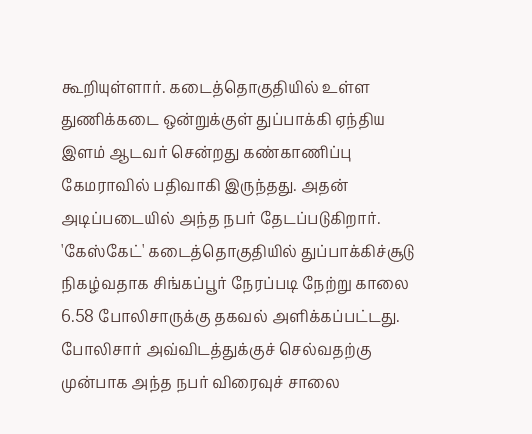கூறியுள்ளார். கடைத்தொகுதியில் உள்ள துணிக்கடை ஒன்றுக்குள் துப்பாக்கி ஏந்திய இளம் ஆடவர் சென்றது கண்காணிப்பு கேமராவில் பதிவாகி இருந்தது. அதன் அடிப்படையில் அந்த நபர் தேடப்படுகிறார்.
'கேஸ்கேட்' கடைத்தொகுதியில் துப்பாக்கிச்சூடு நிகழ்வதாக சிங்கப்பூர் நேரப்படி நேற்று காலை 6.58 போலிசாருக்கு தகவல் அளிக்கப்பட்டது. போலிசார் அவ்விடத்துக்குச் செல்வதற்கு முன்பாக அந்த நபர் விரைவுச் சாலை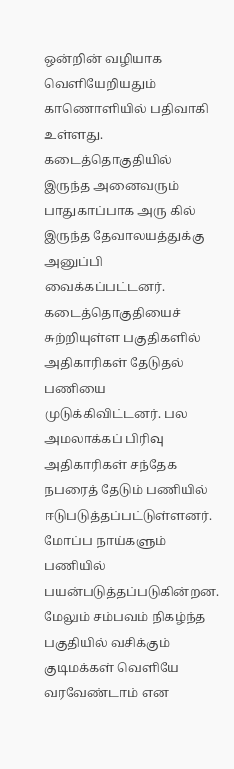ஒன்றின் வழியாக வெளியேறியதும் காணொளியில் பதிவாகி உள்ளது. கடைத்தொகுதியில் இருந்த அனைவரும் பாதுகாப்பாக அரு கில் இருந்த தேவாலயத்துக்கு அனுப்பி வைக்கப்பட்டனர். கடைத்தொகுதியைச் சுற்றியுள்ள பகுதிகளில் அதிகாரிகள் தேடுதல் பணியை முடுக்கிவிட்டனர். பல அமலாக்கப் பிரிவு அதிகாரிகள் சந்தேக நபரைத் தேடும் பணியில் ஈடுபடுத்தப்பட்டுள்ளனர். மோப்ப நாய்களும் பணியில் பயன்படுத்தப்படுகின்றன. மேலும் சம்பவம் நிகழ்ந்த பகுதியில் வசிக்கும் குடிமக்கள் வெளியே வரவேண்டாம் என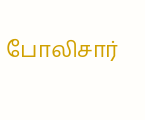போலிசார்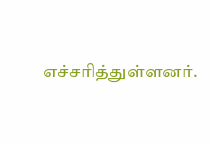எச்சரித்துள்ளனர்.